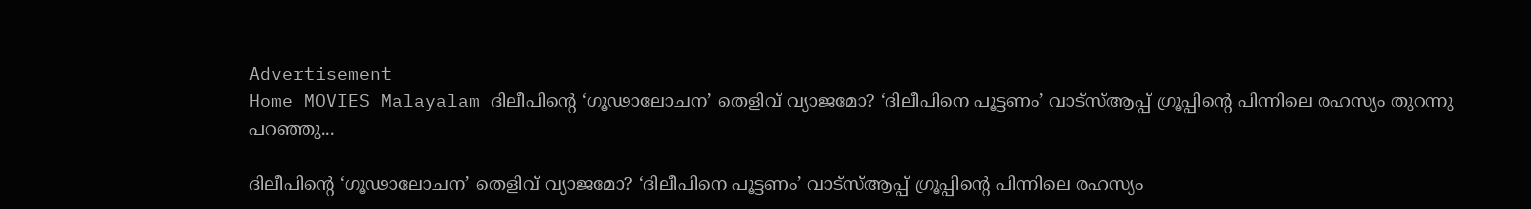Advertisement
Home MOVIES Malayalam ദിലീപിന്റെ ‘ഗൂഢാലോചന’ തെളിവ് വ്യാജമോ? ‘ദിലീപിനെ പൂട്ടണം’ വാട്സ്ആപ്പ് ഗ്രൂപ്പിന്റെ പിന്നിലെ രഹസ്യം തുറന്നു പറഞ്ഞു...

ദിലീപിന്റെ ‘ഗൂഢാലോചന’ തെളിവ് വ്യാജമോ? ‘ദിലീപിനെ പൂട്ടണം’ വാട്സ്ആപ്പ് ഗ്രൂപ്പിന്റെ പിന്നിലെ രഹസ്യം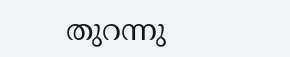തുറന്നു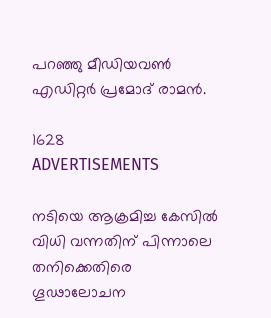പറഞ്ഞു മീഡിയവൺ എഡിറ്റർ പ്രമോദ് രാമൻ.

1628
ADVERTISEMENTS

നടിയെ ആക്രമിച്ച കേസിൽ വിധി വന്നതിന് പിന്നാലെ തനിക്കെതിരെ ഗൂഢാലോചന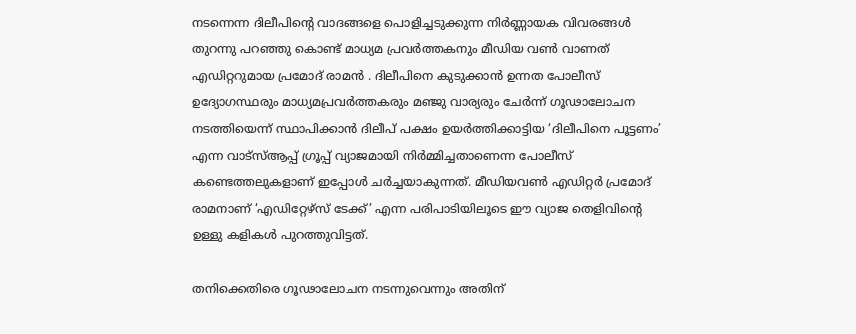നടന്നെന്ന ദിലീപിന്റെ വാദങ്ങളെ പൊളിച്ചടുക്കുന്ന നിർണ്ണായക വിവരങ്ങൾ തുറന്നു പറഞ്ഞു കൊണ്ട് മാധ്യമ പ്രവർത്തകനും മീഡിയ വൺ വാണത് എഡിറ്ററുമായ പ്രമോദ് രാമൻ . ദിലീപിനെ കുടുക്കാൻ ഉന്നത പോലീസ് ഉദ്യോഗസ്ഥരും മാധ്യമപ്രവർത്തകരും മഞ്ജു വാര്യരും ചേർന്ന് ഗൂഢാലോചന നടത്തിയെന്ന് സ്ഥാപിക്കാൻ ദിലീപ് പക്ഷം ഉയർത്തിക്കാട്ടിയ ‘ദിലീപിനെ പൂട്ടണം’ എന്ന വാട്സ്ആപ്പ് ഗ്രൂപ്പ് വ്യാജമായി നിർമ്മിച്ചതാണെന്ന പോലീസ് കണ്ടെത്തലുകളാണ് ഇപ്പോൾ ചർച്ചയാകുന്നത്. മീഡിയവൺ എഡിറ്റർ പ്രമോദ് രാമനാണ് ‘എഡിറ്റേഴ്സ് ടേക്ക്’ എന്ന പരിപാടിയിലൂടെ ഈ വ്യാജ തെളിവിന്റെ ഉള്ളു കളികൾ പുറത്തുവിട്ടത്.

തനിക്കെതിരെ ഗൂഢാലോചന നടന്നുവെന്നും അതിന്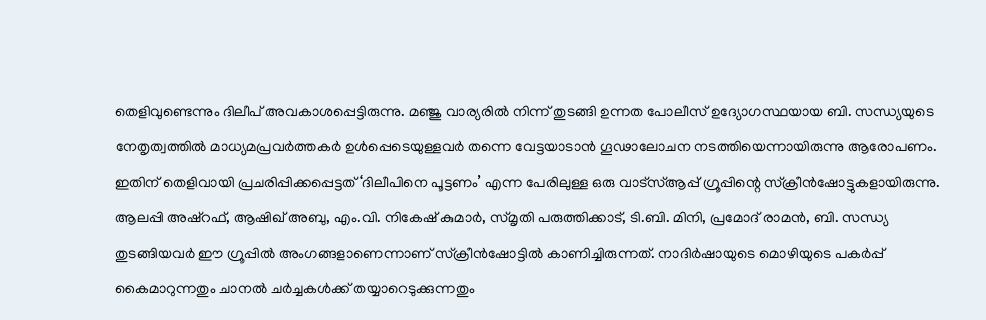തെളിവുണ്ടെന്നും ദിലീപ് അവകാശപ്പെട്ടിരുന്നു. മഞ്ജു വാര്യരിൽ നിന്ന് തുടങ്ങി ഉന്നത പോലീസ് ഉദ്യോഗസ്ഥയായ ബി. സന്ധ്യയുടെ നേതൃത്വത്തിൽ മാധ്യമപ്രവർത്തകർ ഉൾപ്പെടെയുള്ളവർ തന്നെ വേട്ടയാടാൻ ഗൂഢാലോചന നടത്തിയെന്നായിരുന്നു ആരോപണം. ഇതിന് തെളിവായി പ്രചരിപ്പിക്കപ്പെട്ടത് ‘ദിലീപിനെ പൂട്ടണം’ എന്ന പേരിലുള്ള ഒരു വാട്സ്ആപ്പ് ഗ്രൂപ്പിന്റെ സ്ക്രീൻഷോട്ടുകളായിരുന്നു. ആലപ്പി അഷ്റഫ്, ആഷിഖ് അബു, എം.വി. നികേഷ് കുമാർ, സ്മൃതി പരുത്തിക്കാട്, ടി.ബി. മിനി, പ്രമോദ് രാമൻ, ബി. സന്ധ്യ തുടങ്ങിയവർ ഈ ഗ്രൂപ്പിൽ അംഗങ്ങളാണെന്നാണ് സ്ക്രീൻഷോട്ടിൽ കാണിച്ചിരുന്നത്. നാദിർഷായുടെ മൊഴിയുടെ പകർപ്പ് കൈമാറുന്നതും ചാനൽ ചർച്ചകൾക്ക് തയ്യാറെടുക്കുന്നതും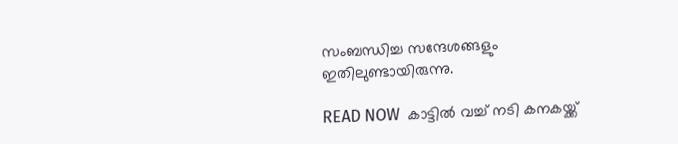സംബന്ധിച്ച സന്ദേശങ്ങളും ഇതിലുണ്ടായിരുന്നു.

READ NOW  കാട്ടിൽ വച്ച് നടി കനകയ്ക്ക്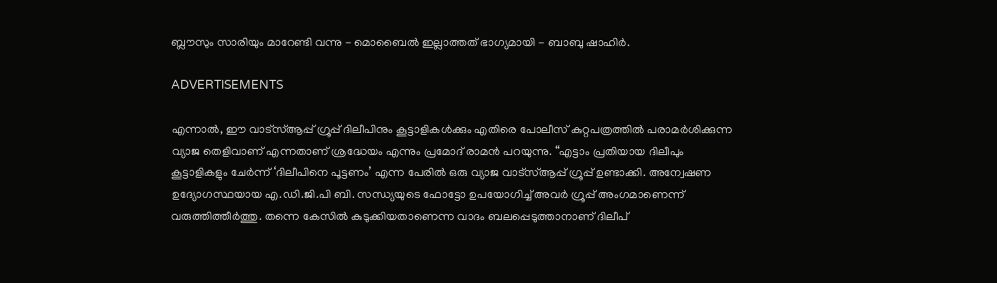ബ്ലൗസും സാരിയും മാറേണ്ടി വന്നു - മൊബൈൽ ഇല്ലാത്തത് ഭാഗ്യമായി - ബാബു ഷാഹിർ.

ADVERTISEMENTS

എന്നാൽ, ഈ വാട്സ്ആപ്പ് ഗ്രൂപ്പ് ദിലീപിനും കൂട്ടാളികൾക്കും എതിരെ പോലീസ് കുറ്റപത്രത്തിൽ പരാമർശിക്കുന്ന വ്യാജ തെളിവാണ് എന്നതാണ് ശ്രദ്ധേയം എന്നും പ്രമോദ് രാമൻ പറയുന്നു. “എട്ടാം പ്രതിയായ ദിലീപും കൂട്ടാളികളും ചേർന്ന് ‘ദിലീപിനെ പൂട്ടണം’ എന്ന പേരിൽ ഒരു വ്യാജ വാട്സ്ആപ്പ് ഗ്രൂപ്പ് ഉണ്ടാക്കി. അന്വേഷണ ഉദ്യോഗസ്ഥയായ എ.ഡി.ജി.പി ബി. സന്ധ്യയുടെ ഫോട്ടോ ഉപയോഗിച്ച് അവർ ഗ്രൂപ്പ് അംഗമാണെന്ന് വരുത്തിത്തീർത്തു. തന്നെ കേസിൽ കുടുക്കിയതാണെന്ന വാദം ബലപ്പെടുത്താനാണ് ദിലീപ്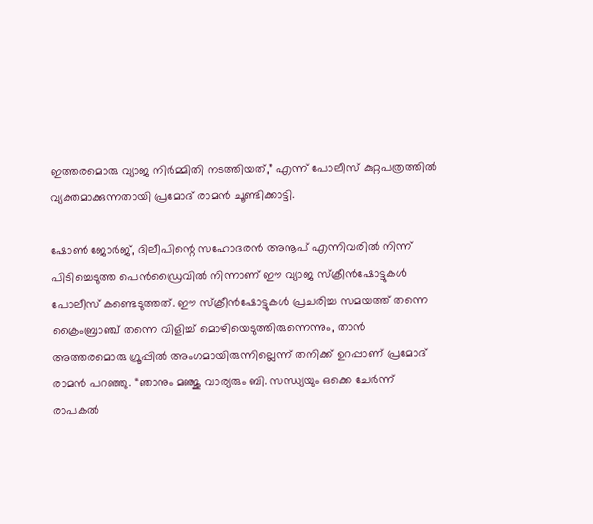ഇത്തരമൊരു വ്യാജ നിർമ്മിതി നടത്തിയത്,” എന്ന് പോലീസ് കുറ്റപത്രത്തിൽ വ്യക്തമാക്കുന്നതായി പ്രമോദ് രാമൻ ചൂണ്ടിക്കാട്ടി.

ഷോൺ ജോർജ്, ദിലീപിന്റെ സഹോദരൻ അനൂപ് എന്നിവരിൽ നിന്ന് പിടിച്ചെടുത്ത പെൻഡ്രൈവിൽ നിന്നാണ് ഈ വ്യാജ സ്ക്രീൻഷോട്ടുകൾ പോലീസ് കണ്ടെടുത്തത്. ഈ സ്ക്രീൻഷോട്ടുകൾ പ്രചരിച്ച സമയത്ത് തന്നെ ക്രൈംബ്രാഞ്ച് തന്നെ വിളിച്ച് മൊഴിയെടുത്തിരുന്നെന്നും, താൻ അത്തരമൊരു ഗ്രൂപ്പിൽ അംഗമായിരുന്നില്ലെന്ന് തനിക്ക് ഉറപ്പാണ് പ്രമോദ് രാമൻ പറഞ്ഞു. “ഞാനും മഞ്ജു വാര്യരും ബി. സന്ധ്യയും ഒക്കെ ചേർന്ന് രാപകൽ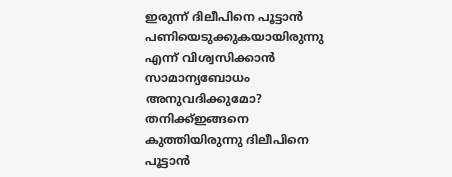ഇരുന്ന് ദിലീപിനെ പൂട്ടാൻ പണിയെടുക്കുകയായിരുന്നു എന്ന് വിശ്വസിക്കാൻ സാമാന്യബോധം അനുവദിക്കുമോ? തനിക്ക്ഇങ്ങനെ കുത്തിയിരുന്നു ദിലീപിനെ പൂട്ടാൻ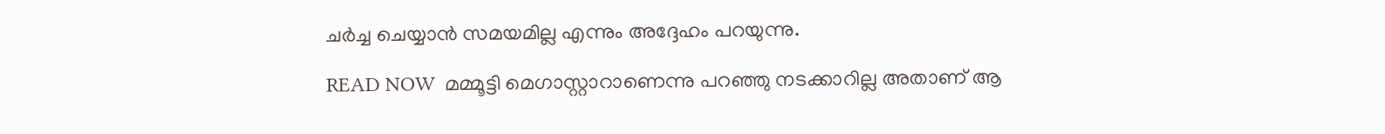ചർച്ച ചെയ്യാൻ സമയമില്ല എന്നും അദ്ദേഹം പറയുന്നു.

READ NOW  മമ്മൂട്ടി മെഗാസ്റ്റാറാണെന്നു പറഞ്ഞു നടക്കാറില്ല അതാണ് ആ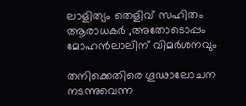ലാളിത്യം തെളിവ് സഹിതം ആരാധകർ ,അതോടൊപ്പം മോഹൻലാലിന് വിമർശനവും

തനിക്കെതിരെ ഗൂഢാലോചന നടന്നുവെന്ന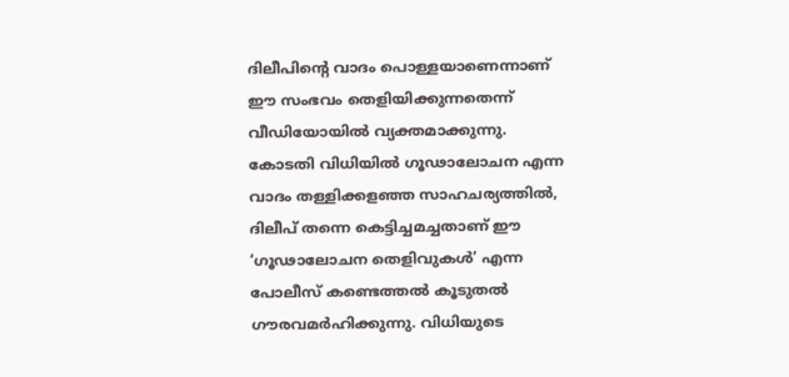ദിലീപിന്റെ വാദം പൊള്ളയാണെന്നാണ് ഈ സംഭവം തെളിയിക്കുന്നതെന്ന് വീഡിയോയിൽ വ്യക്തമാക്കുന്നു. കോടതി വിധിയിൽ ഗൂഢാലോചന എന്ന വാദം തള്ളിക്കളഞ്ഞ സാഹചര്യത്തിൽ, ദിലീപ് തന്നെ കെട്ടിച്ചമച്ചതാണ് ഈ ‘ഗൂഢാലോചന തെളിവുകൾ’ എന്ന പോലീസ് കണ്ടെത്തൽ കൂടുതൽ ഗൗരവമർഹിക്കുന്നു. വിധിയുടെ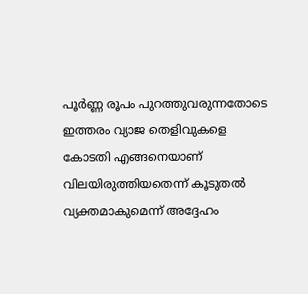പൂർണ്ണ രൂപം പുറത്തുവരുന്നതോടെ ഇത്തരം വ്യാജ തെളിവുകളെ കോടതി എങ്ങനെയാണ് വിലയിരുത്തിയതെന്ന് കൂടുതൽ വ്യക്തമാകുമെന്ന് അദ്ദേഹം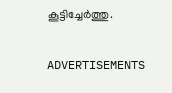കൂട്ടിച്ചേർത്തു.

ADVERTISEMENTS